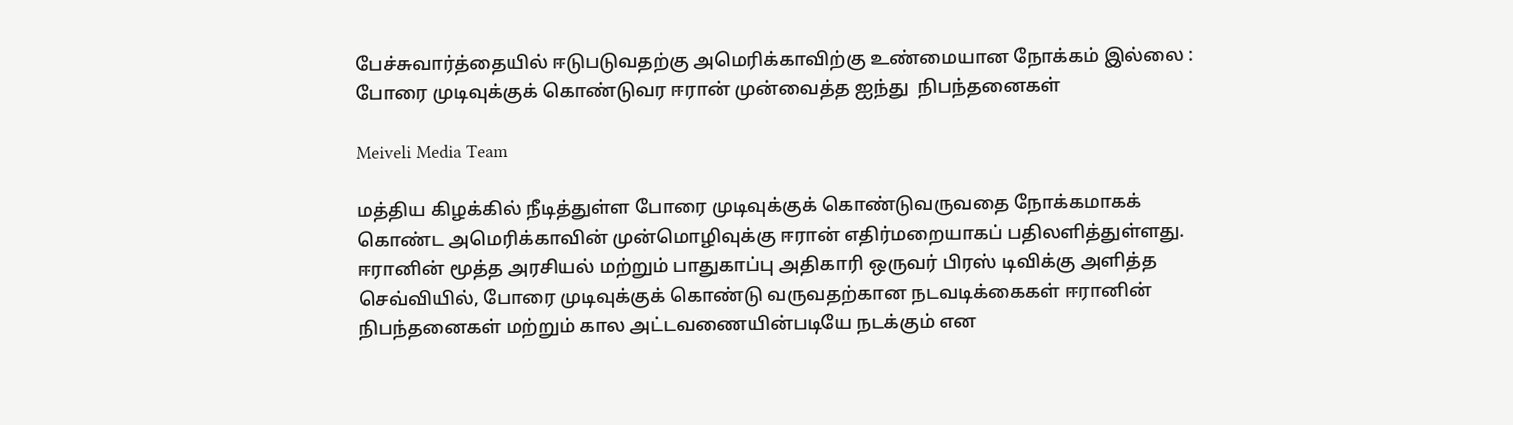பேச்சுவார்த்தையில் ஈடுபடுவதற்கு அமெரிக்காவிற்கு உண்மையான நோக்கம் இல்லை : போரை முடிவுக்குக் கொண்டுவர ஈரான் முன்வைத்த ஐந்து  நிபந்தனைகள்

Meiveli Media Team

மத்திய கிழக்கில் நீடித்துள்ள போரை முடிவுக்குக் கொண்டுவருவதை நோக்கமாகக் கொண்ட அமெரிக்காவின் முன்மொழிவுக்கு ஈரான் எதிர்மறையாகப் பதிலளித்துள்ளது. ஈரானின் மூத்த அரசியல் மற்றும் பாதுகாப்பு அதிகாரி ஒருவர் பிரஸ் டிவிக்கு அளித்த செவ்வியில், போரை முடிவுக்குக் கொண்டு வருவதற்கான நடவடிக்கைகள் ஈரானின் நிபந்தனைகள் மற்றும் கால அட்டவணையின்படியே நடக்கும் என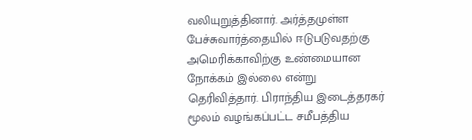வலியுறுத்தினார். அர்த்தமுள்ள பேச்சுவார்த்தையில் ஈடுபடுவதற்கு அமெரிக்காவிற்கு உண்மையான நோக்கம் இல்லை என்று தெரிவித்தார். பிராந்திய இடைத்தரகர் மூலம் வழங்கப்பட்ட சமீபத்திய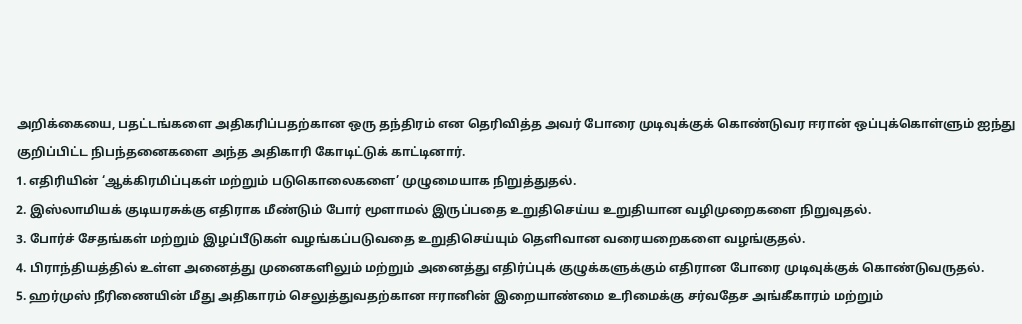அறிக்கையை, பதட்டங்களை அதிகரிப்பதற்கான ஒரு தந்திரம் என தெரிவித்த அவர் போரை முடிவுக்குக் கொண்டுவர ஈரான் ஒப்புக்கொள்ளும் ஐந்து குறிப்பிட்ட நிபந்தனைகளை அந்த அதிகாரி கோடிட்டுக் காட்டினார்.
1. எதிரியின் ‘ஆக்கிரமிப்புகள் மற்றும் படுகொலைகளை’ முழுமையாக நிறுத்துதல்.
2. இஸ்லாமியக் குடியரசுக்கு எதிராக மீண்டும் போர் மூளாமல் இருப்பதை உறுதிசெய்ய உறுதியான வழிமுறைகளை நிறுவுதல்.
3. போர்ச் சேதங்கள் மற்றும் இழப்பீடுகள் வழங்கப்படுவதை உறுதிசெய்யும் தெளிவான வரையறைகளை வழங்குதல்.
4. பிராந்தியத்தில் உள்ள அனைத்து முனைகளிலும் மற்றும் அனைத்து எதிர்ப்புக் குழுக்களுக்கும் எதிரான போரை முடிவுக்குக் கொண்டுவருதல்.
5. ஹர்முஸ் நீரிணையின் மீது அதிகாரம் செலுத்துவதற்கான ஈரானின் இறையாண்மை உரிமைக்கு சர்வதேச அங்கீகாரம் மற்றும்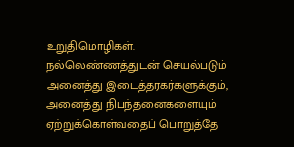உறுதிமொழிகள்.
நல்லெண்ணத்துடன் செயல்படும் அனைத்து இடைத்தரகர்களுக்கும், அனைத்து நிபந்தனைகளையும் ஏற்றுக்கொள்வதைப் பொறுத்தே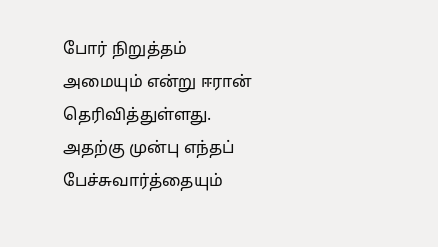போர் நிறுத்தம் அமையும் என்று ஈரான் தெரிவித்துள்ளது. அதற்கு முன்பு எந்தப் பேச்சுவார்த்தையும்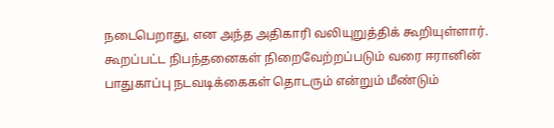நடைபெறாது, என அந்த அதிகாரி வலியுறுத்திக் கூறியுள்ளார்.
கூறப்பட்ட நிபந்தனைகள் நிறைவேற்றப்படும் வரை ஈரானின் பாதுகாப்பு நடவடிக்கைகள் தொடரும் என்றும் மீண்டும்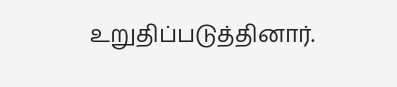உறுதிப்படுத்தினார்.